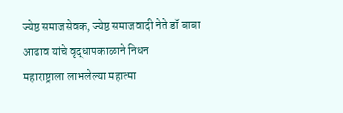ज्येष्ठ समाजसेवक, ज्येष्ठ समाजवादी नेते डॉ बाबा आढाव यांचे वृद्धापकाळाने निधन
महाराष्ट्राला लाभलेल्या महात्मा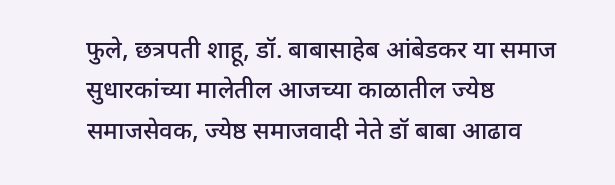फुले, छत्रपती शाहू, डॉ. बाबासाहेब आंबेडकर या समाज सुधारकांच्या मालेतील आजच्या काळातील ज्येष्ठ समाजसेवक, ज्येष्ठ समाजवादी नेते डॉ बाबा आढाव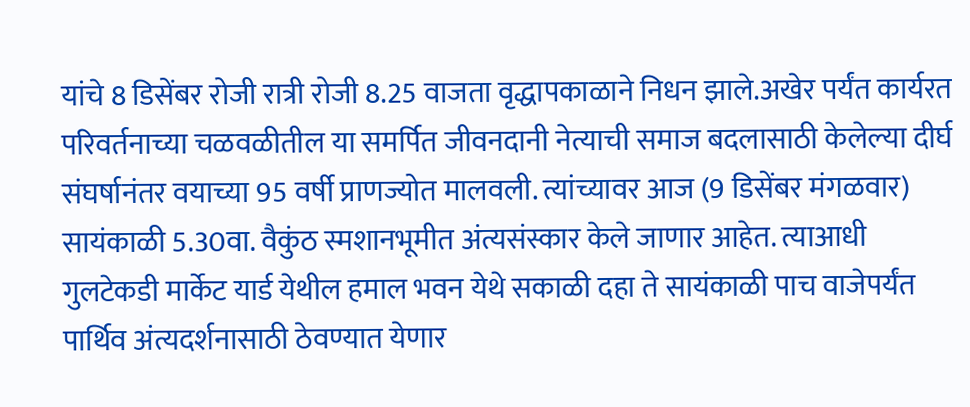यांचे 8 डिसेंबर रोजी रात्री रोजी 8.25 वाजता वृद्धापकाळाने निधन झाले.अखेर पर्यंत कार्यरत परिवर्तनाच्या चळवळीतील या समर्पित जीवनदानी नेत्याची समाज बदलासाठी केलेल्या दीर्घ संघर्षानंतर वयाच्या 95 वर्षी प्राणज्योत मालवली. त्यांच्यावर आज (9 डिसेंबर मंगळवार) सायंकाळी 5.30वा. वैकुंठ स्मशानभूमीत अंत्यसंस्कार केले जाणार आहेत. त्याआधी गुलटेकडी मार्केट यार्ड येथील हमाल भवन येथे सकाळी दहा ते सायंकाळी पाच वाजेपर्यंत पार्थिव अंत्यदर्शनासाठी ठेवण्यात येणार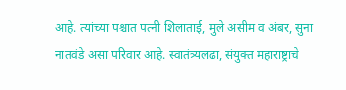आहे. त्यांच्या पश्चात पत्नी शिलाताई, मुले असीम व अंबर, सुना नातवंडे असा परिवार आहे. स्वातंत्र्यलढा, संयुक्त महाराष्ट्राचे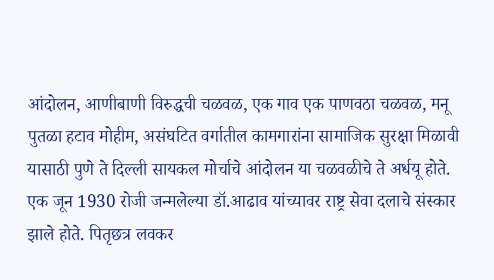आंदोलन, आणीबाणी विरुद्धची चळवळ, एक गाव एक पाणवठा चळवळ, मनू पुतळा हटाव मोहीम, असंघटित वर्गातील कामगारांना सामाजिक सुरक्षा मिळावी यासाठी पुणे ते दिल्ली सायकल मोर्चाचे आंदोलन या चळवळीचे ते अर्धयू होते. एक जून 1930 रोजी जन्मलेल्या डॉ.आढाव यांच्यावर राष्ट्र सेवा दलाचे संस्कार झाले होते. पितृछत्र लवकर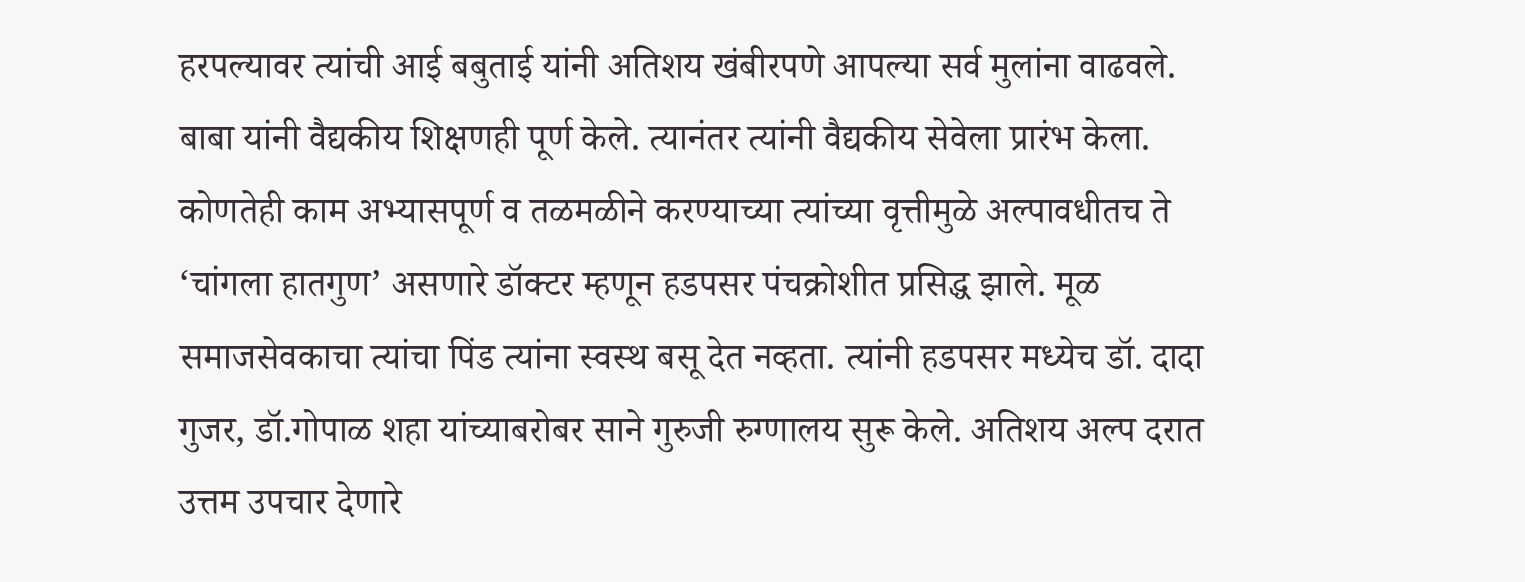हरपल्यावर त्यांची आई बबुताई यांनी अतिशय खंबीरपणे आपल्या सर्व मुलांना वाढवले. बाबा यांनी वैद्यकीय शिक्षणही पूर्ण केले. त्यानंतर त्यांनी वैद्यकीय सेवेला प्रारंभ केला. कोणतेही काम अभ्यासपूर्ण व तळमळीने करण्याच्या त्यांच्या वृत्तीमुळे अल्पावधीतच ते ‘चांगला हातगुण’ असणारे डॉक्टर म्हणून हडपसर पंचक्रोशीत प्रसिद्ध झाले. मूळ समाजसेवकाचा त्यांचा पिंड त्यांना स्वस्थ बसू देत नव्हता. त्यांनी हडपसर मध्येच डॉ. दादा गुजर, डॉ.गोपाळ शहा यांच्याबरोबर साने गुरुजी रुग्णालय सुरू केले. अतिशय अल्प दरात उत्तम उपचार देणारे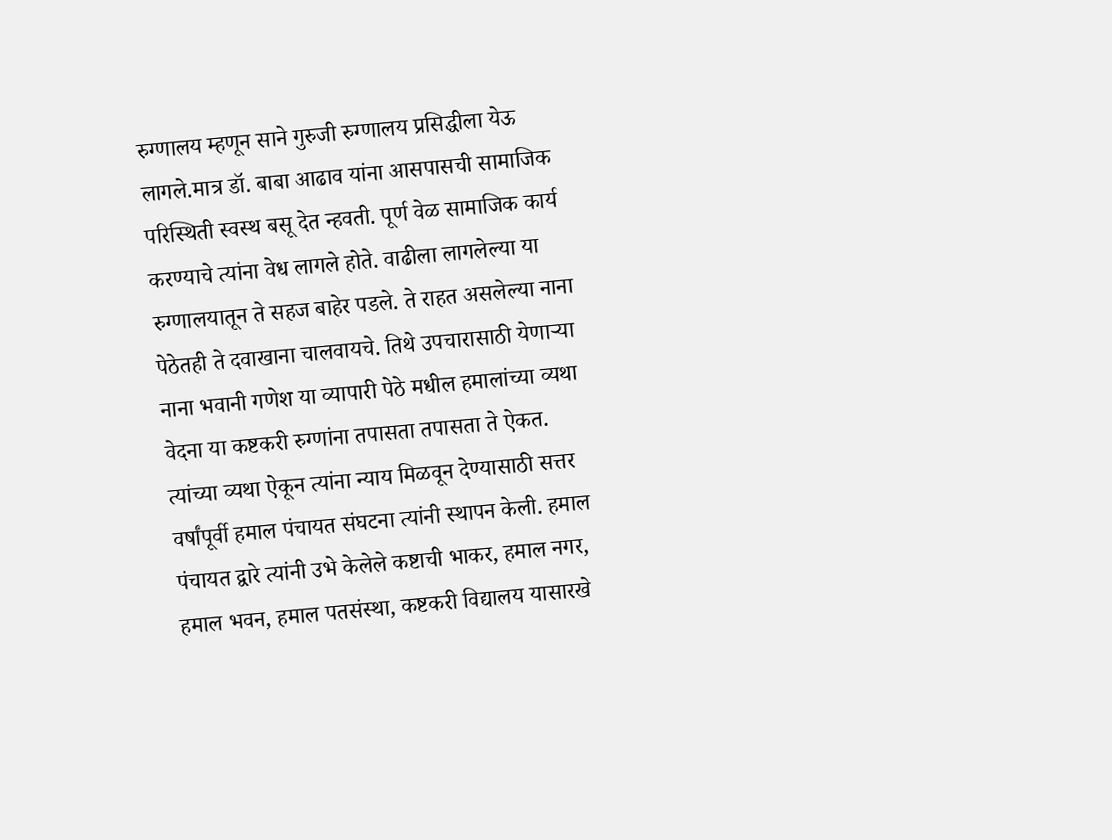रुग्णालय म्हणून साने गुरुजी रुग्णालय प्रसिद्धीला येऊ लागले.मात्र डॉ. बाबा आढाव यांना आसपासची सामाजिक परिस्थिती स्वस्थ बसू देत न्हवती. पूर्ण वेळ सामाजिक कार्य करण्याचे त्यांना वेध लागले होते. वाढीला लागलेल्या या रुग्णालयातून ते सहज बाहेर पडले. ते राहत असलेल्या नाना पेठेतही ते दवाखाना चालवायचे. तिथे उपचारासाठी येणाऱ्या नाना भवानी गणेश या व्यापारी पेठे मधील हमालांच्या व्यथा वेदना या कष्टकरी रुग्णांना तपासता तपासता ते ऐकत. त्यांच्या व्यथा ऐकून त्यांना न्याय मिळवून देण्यासाठी सत्तर वर्षांपूर्वी हमाल पंचायत संघटना त्यांनी स्थापन केली. हमाल पंचायत द्वारे त्यांनी उभे केलेले कष्टाची भाकर, हमाल नगर, हमाल भवन, हमाल पतसंस्था, कष्टकरी विद्यालय यासारखे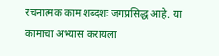रचनात्मक काम शब्दशः जगप्रसिद्ध आहे. या कामाचा अभ्यास करायला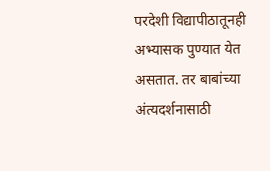परदेशी विद्यापीठातूनही अभ्यासक पुण्यात येत असतात. तर बाबांच्या अंत्यदर्शनासाठी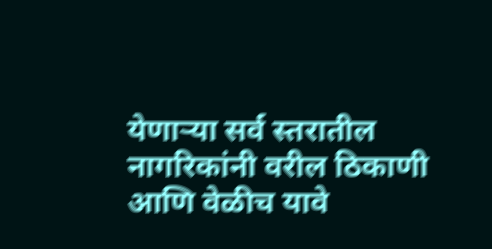येणाऱ्या सर्व स्तरातील नागरिकांनी वरील ठिकाणी आणि वेळीच यावे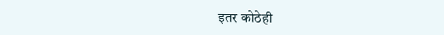इतर कोठेही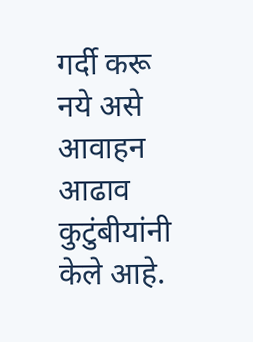गर्दी करू नये असे आवाहन आढाव कुटुंबीयांनी केले आहे.